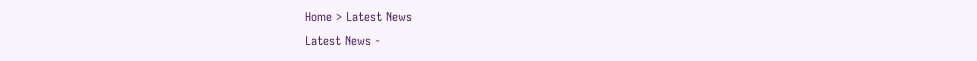Home > Latest News
Latest News -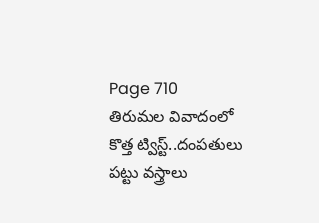Page 710
తిరుమల వివాదంలో కొత్త ట్విస్ట్..దంపతులు పట్టు వస్త్రాలు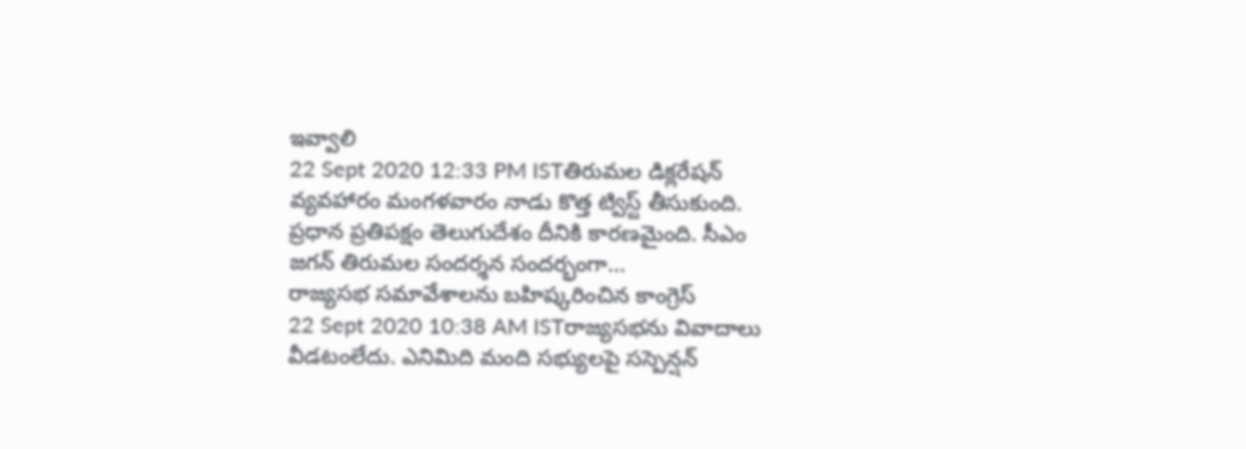ఇవ్వాలి
22 Sept 2020 12:33 PM ISTతిరుమల డిక్లరేషన్ వ్యవహారం మంగళవారం నాడు కొత్త ట్విస్ట్ తీసుకుంది. ప్రధాన ప్రతిపక్షం తెలుగుదేశం దీనికి కారణమైంది. సీఎం జగన్ తిరుమల సందర్శన సందర్భంగా...
రాజ్యసభ సమావేశాలను బహిష్కరించిన కాంగ్రెస్
22 Sept 2020 10:38 AM ISTరాజ్యసభను వివాదాలు వీడటంలేదు. ఎనిమిది మంది సభ్యులపై సస్పెన్షన్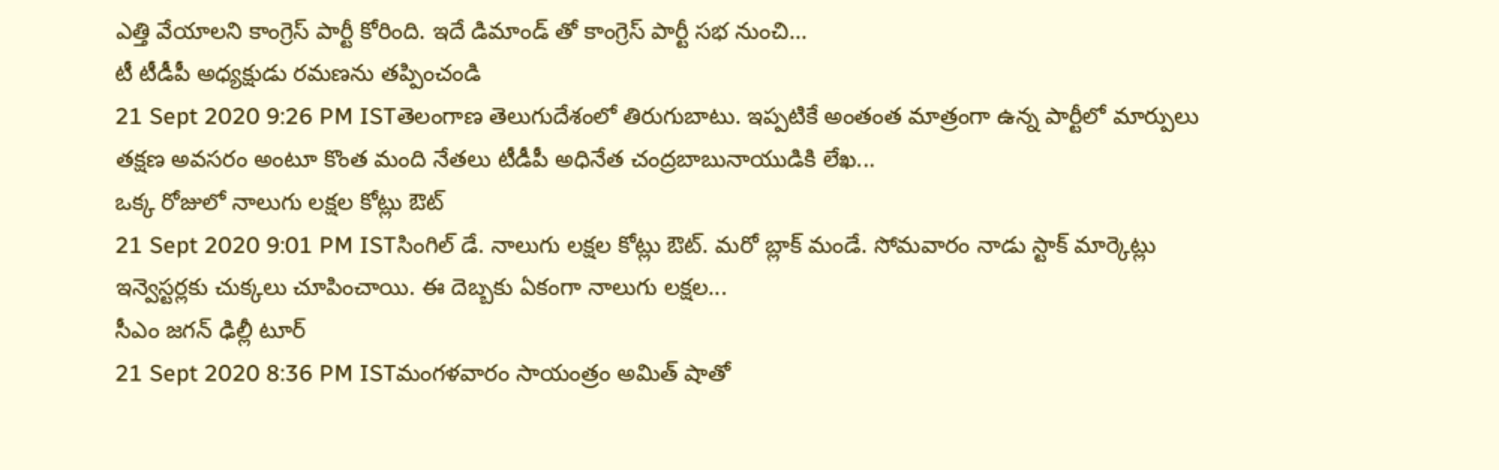ఎత్తి వేయాలని కాంగ్రెస్ పార్టీ కోరింది. ఇదే డిమాండ్ తో కాంగ్రెస్ పార్టీ సభ నుంచి...
టీ టీడీపీ అధ్యక్షుడు రమణను తప్పించండి
21 Sept 2020 9:26 PM ISTతెలంగాణ తెలుగుదేశంలో తిరుగుబాటు. ఇప్పటికే అంతంత మాత్రంగా ఉన్న పార్టీలో మార్పులు తక్షణ అవసరం అంటూ కొంత మంది నేతలు టీడీపీ అధినేత చంద్రబాబునాయుడికి లేఖ...
ఒక్క రోజులో నాలుగు లక్షల కోట్లు ఔట్
21 Sept 2020 9:01 PM ISTసింగిల్ డే. నాలుగు లక్షల కోట్లు ఔట్. మరో బ్లాక్ మండే. సోమవారం నాడు స్టాక్ మార్కెట్లు ఇన్వెస్టర్లకు చుక్కలు చూపించాయి. ఈ దెబ్బకు ఏకంగా నాలుగు లక్షల...
సీఎం జగన్ ఢిల్లీ టూర్
21 Sept 2020 8:36 PM ISTమంగళవారం సాయంత్రం అమిత్ షాతో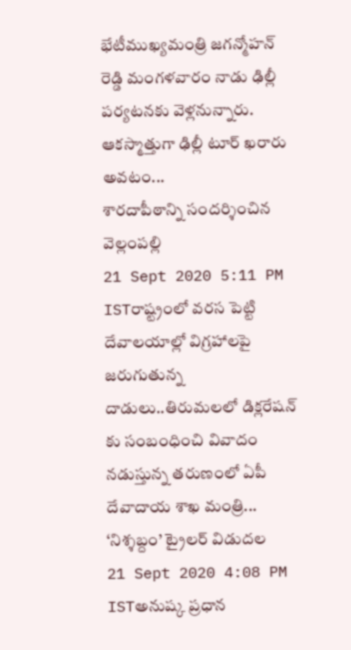భేటీముఖ్యమంత్రి జగన్మోహన్ రెడ్డి మంగళవారం నాడు ఢిల్లీ పర్యటనకు వెళ్లనున్నారు. ఆకస్మాత్తుగా ఢిల్లీ టూర్ ఖరారు అవటం...
శారదాపీఠాన్ని సందర్శించిన వెల్లంపల్లి
21 Sept 2020 5:11 PM ISTరాష్ట్రంలో వరస పెట్టి దేవాలయాల్లో విగ్రహాలపై జరుగుతున్న దాడులు..తిరుమలలో డిక్లరేషన్ కు సంబంధించి వివాదం నడుస్తున్న తరుణంలో ఏపీ దేవాదాయ శాఖ మంత్రి...
‘నిశ్శబ్దం’ ట్రైలర్ విడుదల
21 Sept 2020 4:08 PM ISTఅనుష్క ప్రధాన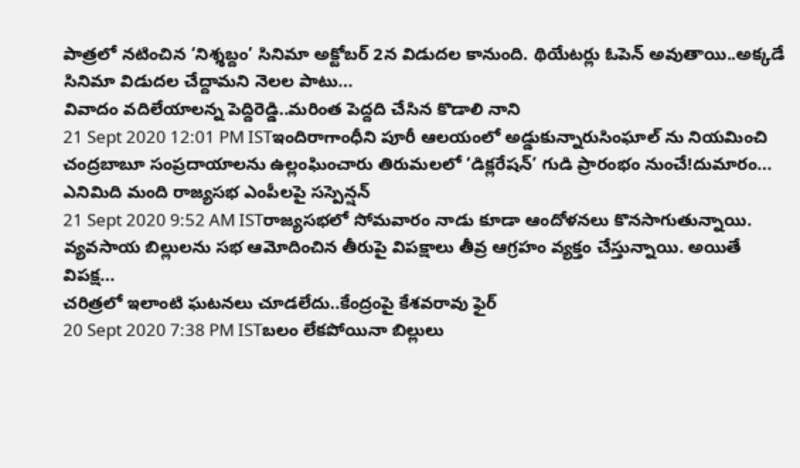పాత్రలో నటించిన ‘నిశ్శబ్దం’ సినిమా అక్టోబర్ 2న విడుదల కానుంది. థియేటర్లు ఓపెన్ అవుతాయి..అక్కడే సినిమా విడుదల చేద్దామని నెలల పాటు...
వివాదం వదిలేయాలన్న పెద్దిరెడ్డి..మరింత పెద్దది చేసిన కొడాలి నాని
21 Sept 2020 12:01 PM ISTఇందిరాగాంధీని పూరీ ఆలయంలో అడ్డుకున్నారుసింఘాల్ ను నియమించి చంద్రబాబూ సంప్రదాయాలను ఉల్లంఘించారు తిరుమలలో ‘డిక్లరేషన్’ గుడి ప్రారంభం నుంచే!దుమారం...
ఎనిమిది మంది రాజ్యసభ ఎంపీలపై సస్పెన్షన్
21 Sept 2020 9:52 AM ISTరాజ్యసభలో సోమవారం నాడు కూడా ఆందోళనలు కొనసాగుతున్నాయి. వ్యవసాయ బిల్లులను సభ ఆమోదించిన తీరుపై విపక్షాలు తీవ్ర ఆగ్రహం వ్యక్తం చేస్తున్నాయి. అయితే విపక్ష...
చరిత్రలో ఇలాంటి ఘటనలు చూడలేదు..కేంద్రంపై కేశవరావు ఫైర్
20 Sept 2020 7:38 PM ISTబలం లేకపోయినా బిల్లులు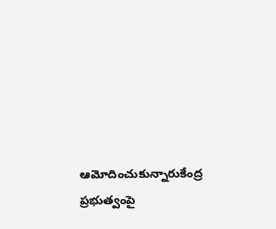ఆమోదించుకున్నారుకేంద్ర ప్రభుత్వంపై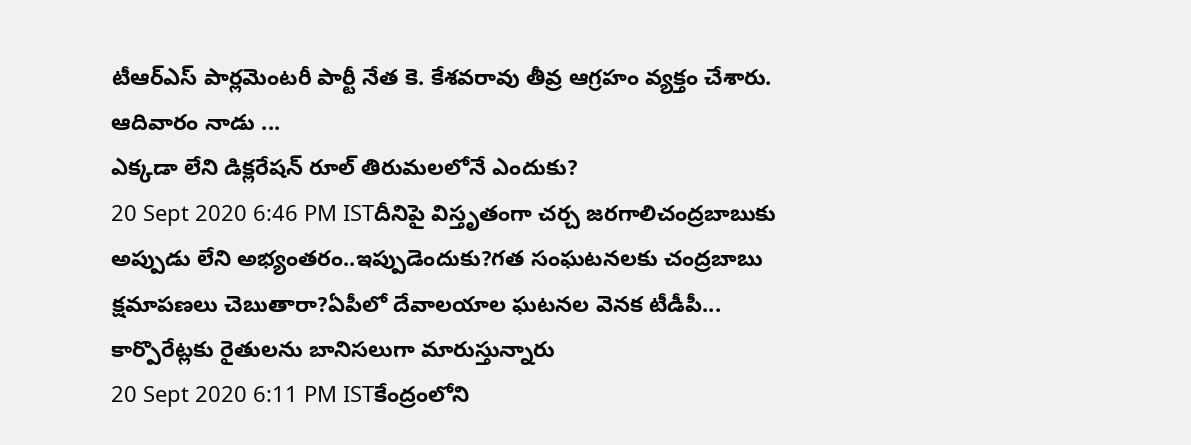టీఆర్ఎస్ పార్లమెంటరీ పార్టీ నేత కె. కేశవరావు తీవ్ర ఆగ్రహం వ్యక్తం చేశారు. ఆదివారం నాడు ...
ఎక్కడా లేని డిక్లరేషన్ రూల్ తిరుమలలోనే ఎందుకు?
20 Sept 2020 6:46 PM ISTదీనిపై విస్తృతంగా చర్చ జరగాలిచంద్రబాబుకు అప్పుడు లేని అభ్యంతరం..ఇప్పుడెందుకు?గత సంఘటనలకు చంద్రబాబు క్షమాపణలు చెబుతారా?ఏపీలో దేవాలయాల ఘటనల వెనక టీడీపీ...
కార్పొరేట్లకు రైతులను బానిసలుగా మారుస్తున్నారు
20 Sept 2020 6:11 PM ISTకేంద్రంలోని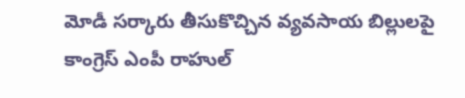మోడీ సర్కారు తీసుకొచ్చిన వ్యవసాయ బిల్లులపై కాంగ్రెస్ ఎంపీ రాహుల్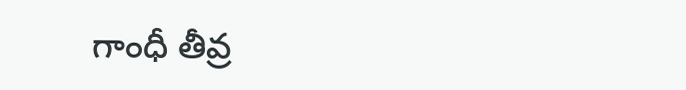గాంధీ తీవ్ర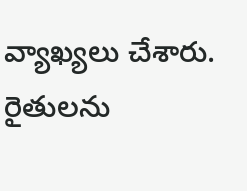వ్యాఖ్యలు చేశారు. రైతులను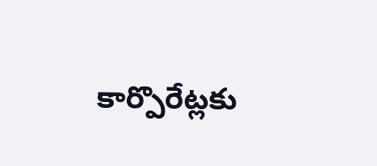కార్పొరేట్లకు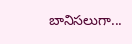బానిసలుగా...